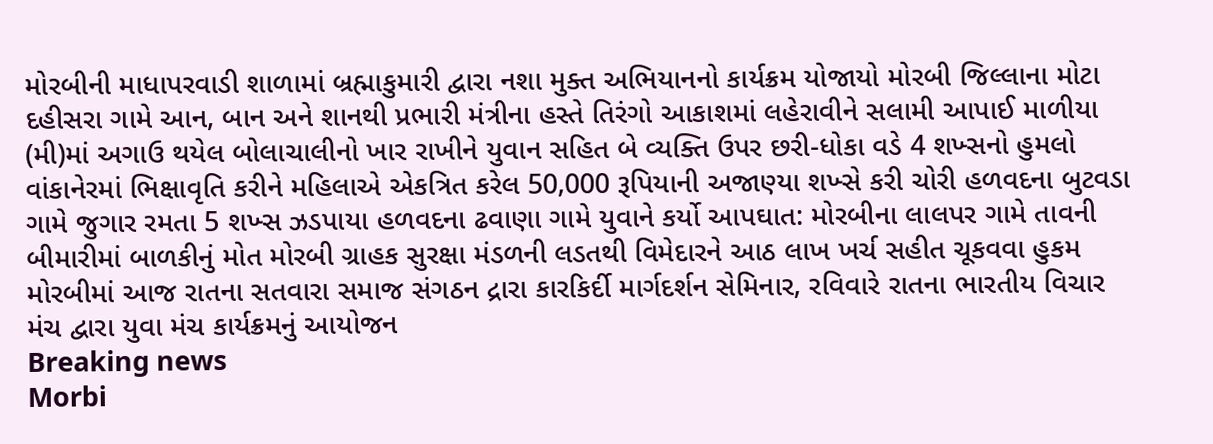મોરબીની માધાપરવાડી શાળામાં બ્રહ્માકુમારી દ્વારા નશા મુક્ત અભિયાનનો કાર્યક્રમ યોજાયો મોરબી જિલ્લાના મોટા દહીસરા ગામે આન, બાન અને શાનથી પ્રભારી મંત્રીના હસ્તે તિરંગો આકાશમાં લહેરાવીને સલામી આપાઈ માળીયા (મી)માં અગાઉ થયેલ બોલાચાલીનો ખાર રાખીને યુવાન સહિત બે વ્યક્તિ ઉપર છરી-ધોકા વડે 4 શખ્સનો હુમલો વાંકાનેરમાં ભિક્ષાવૃતિ કરીને મહિલાએ એકત્રિત કરેલ 50,000 રૂપિયાની અજાણ્યા શખ્સે કરી ચોરી હળવદના બુટવડા ગામે જુગાર રમતા 5 શખ્સ ઝડપાયા હળવદના ઢવાણા ગામે યુવાને કર્યો આપઘાત: મોરબીના લાલપર ગામે તાવની બીમારીમાં બાળકીનું મોત મોરબી ગ્રાહક સુરક્ષા મંડળની લડતથી વિમેદારને આઠ લાખ ખર્ચ સહીત ચૂકવવા હુકમ મોરબીમાં આજ રાતના સતવારા સમાજ સંગઠન દ્રારા કારકિર્દી માર્ગદર્શન સેમિનાર, રવિવારે રાતના ભારતીય વિચાર મંચ દ્વારા યુવા મંચ કાર્યક્રમનું આયોજન
Breaking news
Morbi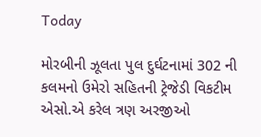Today

મોરબીની ઝૂલતા પુલ દુર્ઘટનામાં 302 ની કલમનો ઉમેરો સહિતની ટ્રેજેડી વિકટીમ એસો.એ કરેલ ત્રણ અરજીઓ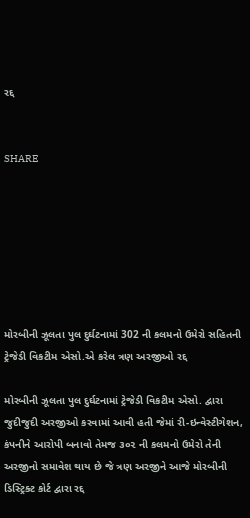રદ્દ


SHARE







મોરબીની ઝૂલતા પુલ દુર્ઘટનામાં 302 ની કલમનો ઉમેરો સહિતની ટ્રેજેડી વિકટીમ એસો.એ કરેલ ત્રણ અરજીઓ રદ્દ

મોરબીની ઝૂલતા પુલ દુર્ઘટનામાં ટ્રેજેડી વિકટીમ એસો. દ્વારા જુદીજુદી અરજીઓ કરવામાં આવી હતી જેમાં રી-ઇન્વેસ્ટીગેશન, કંપનીને આરોપી બનાવો તેમજ ૩૦૨ ની કલમનો ઉમેરો તેની અરજીનો સમાવેશ થાય છે જે ત્રણ અરજીને આજે મોરબીની ડિસ્ટ્રિક્ટ કોર્ટ દ્વારા રદ્દ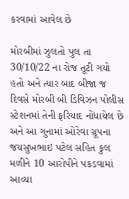કરવામાં આવેલ છે

મોરબીમાં ઝુલતો પુલ તા 30/10/22 ના રોજ તૂટી ગયો હતો અને ત્યાર બાદ બીજા જ દિવસે મોરબી બી ડિવિઝન પોલીસ સ્ટેશનમાં તેની ફરિયાદ નોંધાયેલ છે અને આ ગુનામાં ઓરેવા ગ્રૂપના જયસુખભાઇ પટેલ સહિત કુલ મળીને 10 આરોપીને પકડવામાં આવ્યા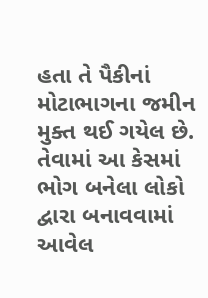હતા તે પૈકીનાં મોટાભાગના જમીન મુક્ત થઈ ગયેલ છે. તેવામાં આ કેસમાં ભોગ બનેલા લોકો દ્વારા બનાવવામાં આવેલ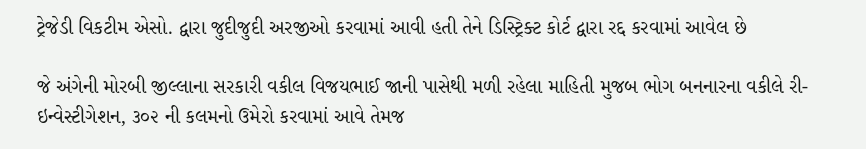ટ્રેજેડી વિકટીમ એસો. દ્વારા જુદીજુદી અરજીઓ કરવામાં આવી હતી તેને ડિસ્ટ્રિક્ટ કોર્ટ દ્વારા રદ્દ કરવામાં આવેલ છે

જે અંગેની મોરબી જીલ્લાના સરકારી વકીલ વિજયભાઈ જાની પાસેથી મળી રહેલા માહિતી મુજબ ભોગ બનનારના વકીલે રી-ઇન્વેસ્ટીગેશન, ૩૦૨ ની કલમનો ઉમેરો કરવામાં આવે તેમજ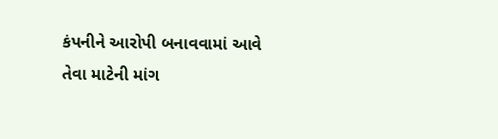કંપનીને આરોપી બનાવવામાં આવે તેવા માટેની માંગ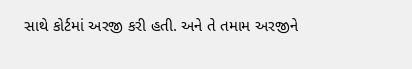સાથે કોર્ટમાં અરજી કરી હતી. અને તે તમામ અરજીને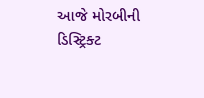આજે મોરબીની ડિસ્ટ્રિક્ટ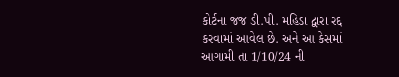કોર્ટના જજ ડી.પી. મહિડા દ્વારા રદ્દ કરવામાં આવેલ છે. અને આ કેસમાં આગામી તા 1/10/24 ની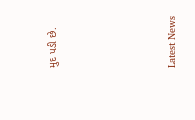મુદ પડી છે.






Latest News